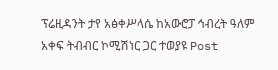ፕሬዚዳንት ታየ አፅቀሥላሴ ከአውሮፓ ኅብረት ዓለም አቀፍ ትብብር ኮሚሽነር ጋር ተወያዩ Post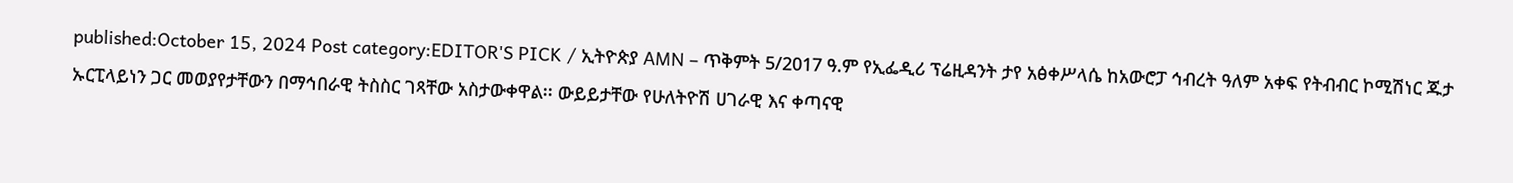published:October 15, 2024 Post category:EDITOR'S PICK / ኢትዮጵያ AMN – ጥቅምት 5/2017 ዓ.ም የኢፌዲሪ ፕሬዚዳንት ታየ አፅቀሥላሴ ከአውሮፓ ኅብረት ዓለም አቀፍ የትብብር ኮሚሽነር ጁታ ኡርፒላይነን ጋር መወያየታቸውን በማኅበራዊ ትስስር ገጻቸው አስታውቀዋል፡፡ ውይይታቸው የሁለትዮሽ ሀገራዊ እና ቀጣናዊ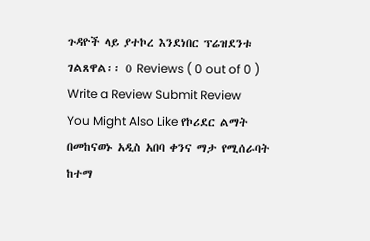ጉዳዮች ላይ ያተኮረ እንደነበር ፕሬዝደንቱ ገልጸዋል፡፡ 0 Reviews ( 0 out of 0 ) Write a Review Submit Review You Might Also Like የኮሪደር ልማት በመከናወኑ አዲስ አበባ ቀንና ማታ የሚሰራባት ከተማ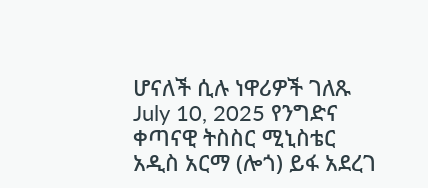ሆናለች ሲሉ ነዋሪዎች ገለጹ July 10, 2025 የንግድና ቀጣናዊ ትስስር ሚኒስቴር አዲስ አርማ (ሎጎ) ይፋ አደረገ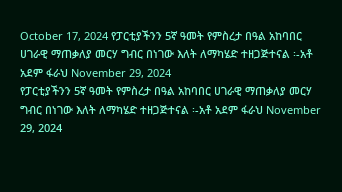October 17, 2024 የፓርቲያችንን 5ኛ ዓመት የምስረታ በዓል አከባበር ሀገራዊ ማጠቃለያ መርሃ ግብር በነገው እለት ለማካሄድ ተዘጋጅተናል ፡-አቶ አደም ፋራህ November 29, 2024
የፓርቲያችንን 5ኛ ዓመት የምስረታ በዓል አከባበር ሀገራዊ ማጠቃለያ መርሃ ግብር በነገው እለት ለማካሄድ ተዘጋጅተናል ፡-አቶ አደም ፋራህ November 29, 2024